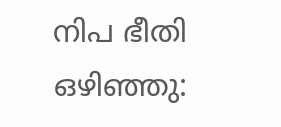നിപ ഭീതി ഒഴിഞ്ഞു: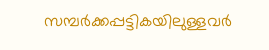സമ്പർക്കപ്പട്ടികയിലുള്ളവർ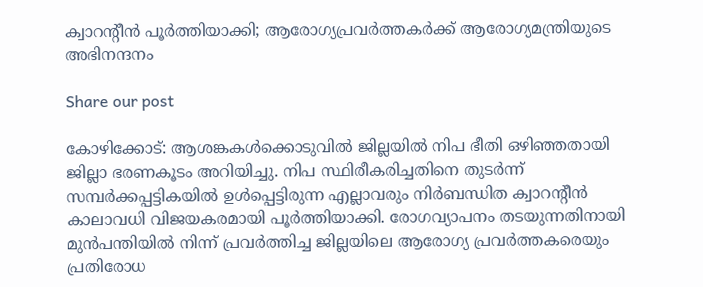ക്വാറന്‍റീൻ പൂർത്തിയാക്കി; ആരോഗ്യപ്രവർത്തകർക്ക് ആരോഗ്യമന്ത്രിയുടെ അഭിനന്ദനം

Share our post

കോഴിക്കോട്: ആശങ്കകൾക്കൊടുവിൽ ജില്ലയിൽ നിപ ഭീതി ഒഴിഞ്ഞതായി ജില്ലാ ഭരണകൂടം അറിയിച്ചു. നിപ സ്ഥിരീകരിച്ചതിനെ തുടർന്ന് സമ്പർക്കപ്പട്ടികയിൽ ഉൾപ്പെട്ടിരുന്ന എല്ലാവരും നിർബന്ധിത ക്വാറന്‍റീൻ കാലാവധി വിജയകരമായി പൂർത്തിയാക്കി. രോഗവ്യാപനം തടയുന്നതിനായി മുൻപന്തിയിൽ നിന്ന് പ്രവർത്തിച്ച ജില്ലയിലെ ആരോഗ്യ പ്രവർത്തകരെയും പ്രതിരോധ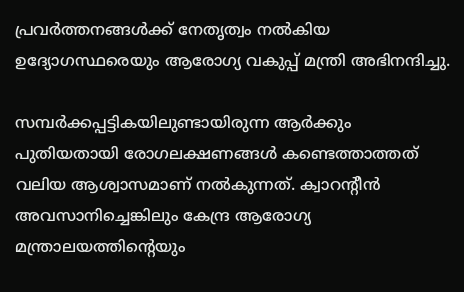പ്രവർത്തനങ്ങൾക്ക് നേതൃത്വം നൽകിയ ഉദ്യോഗസ്ഥരെയും ആരോഗ്യ വകുപ്പ് മന്ത്രി അഭിനന്ദിച്ചു.

സമ്പർക്കപ്പട്ടികയിലുണ്ടായിരുന്ന ആർക്കും പുതിയതായി രോഗലക്ഷണങ്ങൾ കണ്ടെത്താത്തത് വലിയ ആശ്വാസമാണ് നൽകുന്നത്. ക്വാറന്‍റീൻ അവസാനിച്ചെങ്കിലും കേന്ദ്ര ആരോഗ്യ മന്ത്രാലയത്തിന്‍റെയും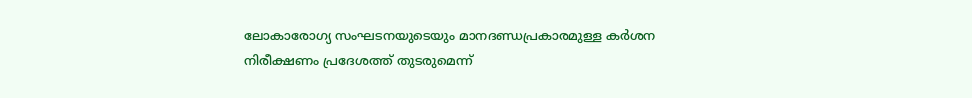ലോകാരോഗ്യ സംഘടനയുടെയും മാനദണ്ഡപ്രകാരമുള്ള കർശന നിരീക്ഷണം പ്രദേശത്ത് തുടരുമെന്ന്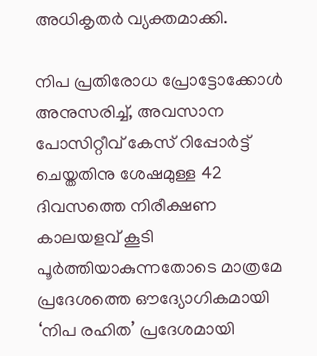അധികൃതർ വ്യക്തമാക്കി.

നിപ പ്രതിരോധ പ്രോട്ടോക്കോൾ അനുസരിച്ച്, അവസാന പോസിറ്റീവ് കേസ് റിപ്പോർട്ട് ചെയ്തതിനു ശേഷമുള്ള 42 ദിവസത്തെ നിരീക്ഷണ കാലയളവ് കൂടി പൂർത്തിയാകുന്നതോടെ മാത്രമേ പ്രദേശത്തെ ഔദ്യോഗികമായി ‘നിപ രഹിത’ പ്രദേശമായി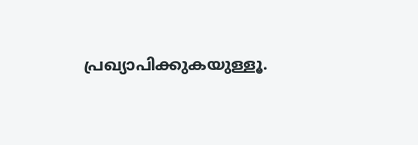പ്രഖ്യാപിക്കുകയുള്ളൂ.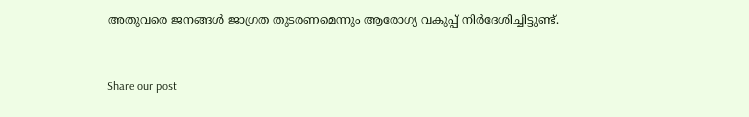അതുവരെ ജനങ്ങൾ ജാഗ്രത തുടരണമെന്നും ആരോഗ്യ വകുപ്പ് നിർദേശിച്ചിട്ടുണ്ട്.


Share our post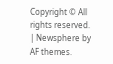Copyright © All rights reserved. | Newsphere by AF themes.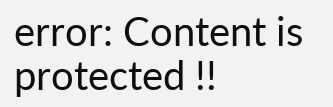error: Content is protected !!